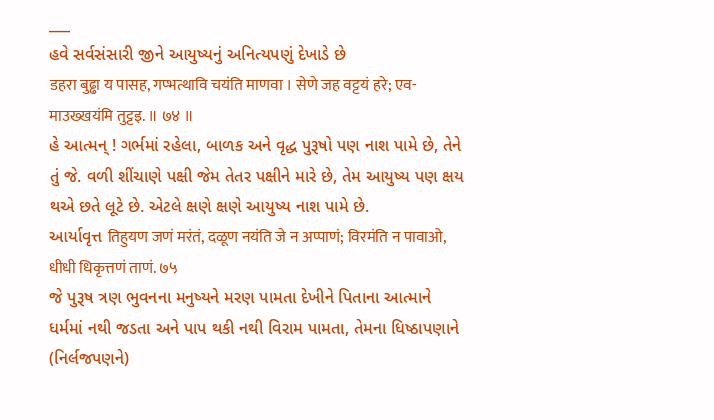___
હવે સર્વસંસારી જીને આયુષ્યનું અનિત્યપણું દેખાડે છે
डहरा बुढ्ढा य पासह, गप्भत्थावि चयंति माणवा । सेणे जह वट्टयं हरे; एव-माउख्खयंमि तुट्टइ. ॥ ७४ ॥
હે આત્મન્ ! ગર્ભમાં રહેલા, બાળક અને વૃદ્ધ પુરૂષો પણ નાશ પામે છે, તેને તું જે. વળી શીંચાણે પક્ષી જેમ તેતર પક્ષીને મારે છે, તેમ આયુષ્ય પણ ક્ષય થએ છતે લૂટે છે. એટલે ક્ષણે ક્ષણે આયુષ્ય નાશ પામે છે.
આર્યાવૃત્ત तिहुयण जणं मरंतं, दळूण नयंति जे न अप्पाणं; विरमंति न पावाओ, धीधी धिकृत्तणं ताणं. ७५
જે પુરૂષ ત્રણ ભુવનના મનુષ્યને મરણ પામતા દેખીને પિતાના આત્માને ધર્મમાં નથી જડતા અને પાપ થકી નથી વિરામ પામતા, તેમના ધિષ્ઠાપણાને (નિર્લજપણને)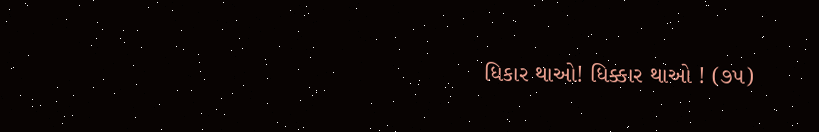ધિકાર થાઓ! ધિક્કાર થાઓ ! (૭૫)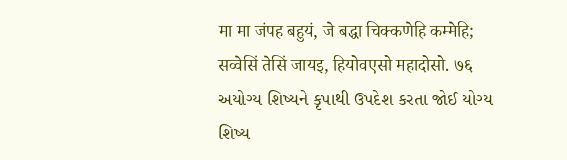मा मा जंपह बहुयं, जे बद्धा चिक्कणेहि कम्मेहि; सव्वेसिं तेसिं जायइ, हियोवएसो महादोसो. ७६
અયોગ્ય શિષ્યને કૃપાથી ઉપદેશ કરતા જોઈ યોગ્ય શિષ્ય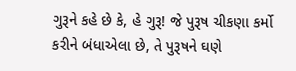ગુરૂને કહે છે કે, હે ગુરૂ! જે પુરૂષ ચીકણા કર્મો કરીને બંધાએલા છે, તે પુરૂષને ઘણે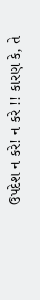ઉપદેશ ન કરે! ન કરે !! કારણ કે, તે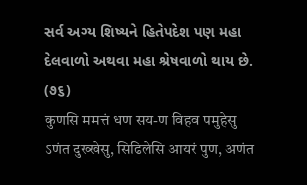સર્વ અગ્ય શિષ્યને હિતેપદેશ પણ મહા દેલવાળો અથવા મહા શ્રેષવાળો થાય છે. (૭૬)
कुणसि ममत्तं धण सय-ण विहव पमुहेसु ऽणंत दुख्खेसु, सिढिलेसि आयरं पुण, अणंत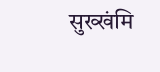सुख्खंमि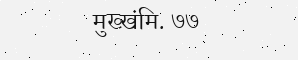मुख्खंमि. ७७